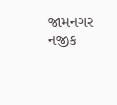જામનગર નજીક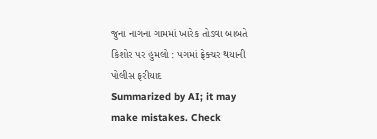જુના નાગના ગામમાં ખારેક તોડવા બાબતે કિશોર પર હુમલો : પગમાં ફ્રેક્ચર થયાની પોલીસ ફરીયાદ
Summarized by AI; it may make mistakes. Check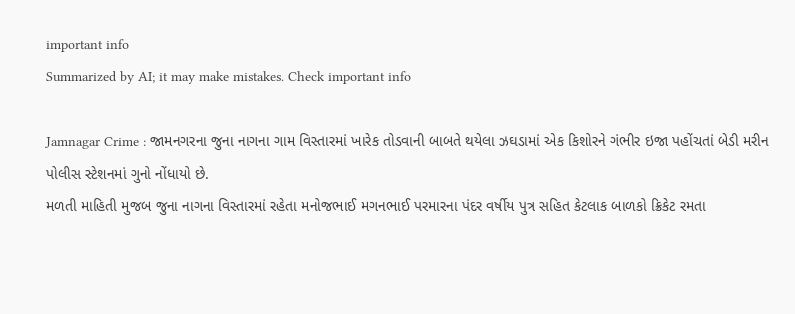important info
Summarized by AI; it may make mistakes. Check important info

Jamnagar Crime : જામનગરના જુના નાગના ગામ વિસ્તારમાં ખારેક તોડવાની બાબતે થયેલા ઝઘડામાં એક કિશોરને ગંભીર ઇજા પહોંચતાં બેડી મરીન પોલીસ સ્ટેશનમાં ગુનો નોંધાયો છે.
મળતી માહિતી મુજબ જુના નાગના વિસ્તારમાં રહેતા મનોજભાઈ મગનભાઈ પરમારના પંદર વર્ષીય પુત્ર સહિત કેટલાક બાળકો ક્રિકેટ રમતા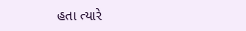હતા ત્યારે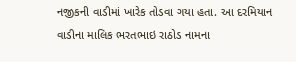નજીકની વાડીમાં ખારેક તોડવા ગયા હતા. આ દરમિયાન વાડીના માલિક ભરતભાઇ રાઠોડ નામના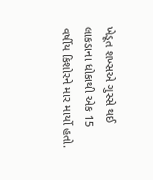ખેડૂત શખ્સએ ગુસ્સે થઈ લાકડાના ધોકાથી એક 15 વર્ષીય કિશોરને માર માર્યો હતો.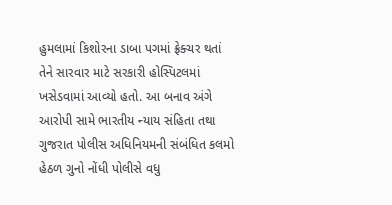હુમલામાં કિશોરના ડાબા પગમાં ફ્રેક્ચર થતાં તેને સારવાર માટે સરકારી હોસ્પિટલમાં ખસેડવામાં આવ્યો હતો. આ બનાવ અંગે આરોપી સામે ભારતીય ન્યાય સંહિતા તથા ગુજરાત પોલીસ અધિનિયમની સંબંધિત કલમો હેઠળ ગુનો નોંધી પોલીસે વધુ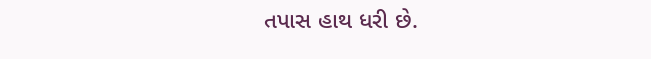તપાસ હાથ ધરી છે.